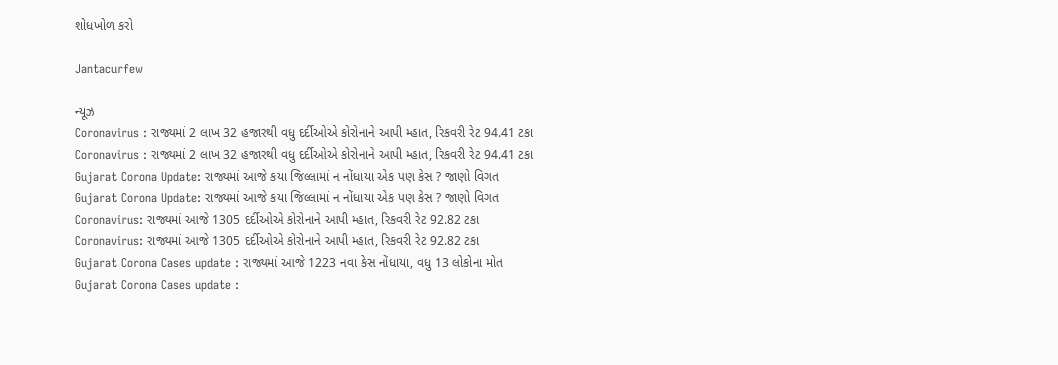શોધખોળ કરો

Jantacurfew

ન્યૂઝ
Coronavirus : રાજ્યમાં 2 લાખ 32 હજારથી વધુ દર્દીઓએ કોરોનાને આપી મ્હાત, રિકવરી રેટ 94.41 ટકા
Coronavirus : રાજ્યમાં 2 લાખ 32 હજારથી વધુ દર્દીઓએ કોરોનાને આપી મ્હાત, રિકવરી રેટ 94.41 ટકા
Gujarat Corona Update: રાજ્યમાં આજે કયા જિલ્લામાં ન નોંધાયા એક પણ કેસ ? જાણો વિગત
Gujarat Corona Update: રાજ્યમાં આજે કયા જિલ્લામાં ન નોંધાયા એક પણ કેસ ? જાણો વિગત
Coronavirus: રાજ્યમાં આજે 1305 દર્દીઓએ કોરોનાને આપી મ્હાત, રિકવરી રેટ 92.82 ટકા
Coronavirus: રાજ્યમાં આજે 1305 દર્દીઓએ કોરોનાને આપી મ્હાત, રિકવરી રેટ 92.82 ટકા
Gujarat Corona Cases update : રાજ્યમાં આજે 1223 નવા કેસ નોંધાયા, વધુ 13 લોકોના મોત
Gujarat Corona Cases update :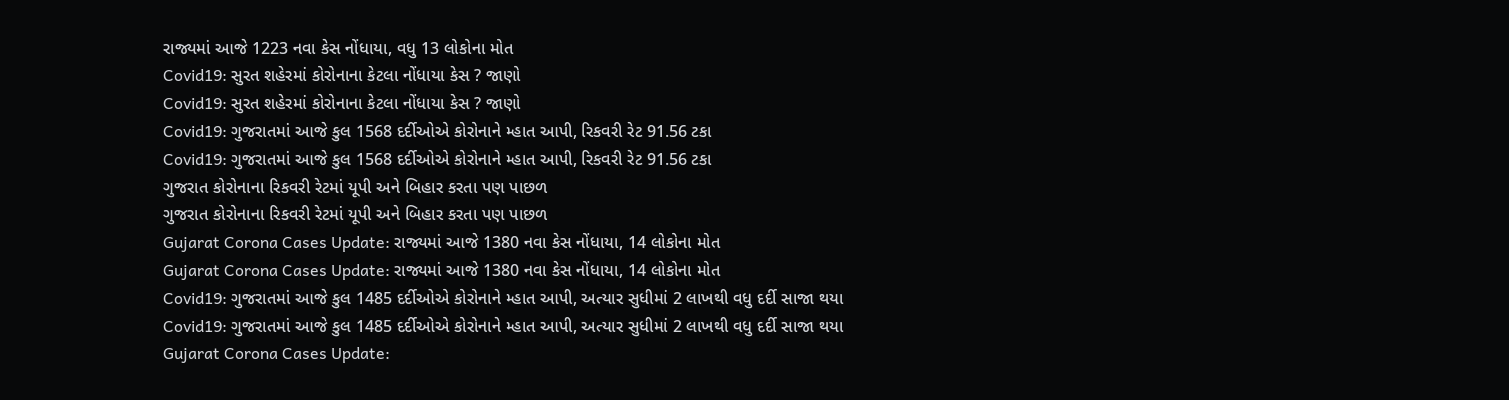રાજ્યમાં આજે 1223 નવા કેસ નોંધાયા, વધુ 13 લોકોના મોત
Covid19: સુરત શહેરમાં કોરોનાના કેટલા નોંધાયા કેસ ? જાણો
Covid19: સુરત શહેરમાં કોરોનાના કેટલા નોંધાયા કેસ ? જાણો
Covid19: ગુજરાતમાં આજે કુલ 1568 દર્દીઓએ કોરોનાને મ્હાત આપી, રિકવરી રેટ 91.56 ટકા
Covid19: ગુજરાતમાં આજે કુલ 1568 દર્દીઓએ કોરોનાને મ્હાત આપી, રિકવરી રેટ 91.56 ટકા
ગુજરાત કોરોનાના રિકવરી રેટમાં યૂપી અને બિહાર કરતા પણ પાછળ
ગુજરાત કોરોનાના રિકવરી રેટમાં યૂપી અને બિહાર કરતા પણ પાછળ
Gujarat Corona Cases Update: રાજ્યમાં આજે 1380 નવા કેસ નોંધાયા, 14 લોકોના મોત
Gujarat Corona Cases Update: રાજ્યમાં આજે 1380 નવા કેસ નોંધાયા, 14 લોકોના મોત
Covid19: ગુજરાતમાં આજે કુલ 1485 દર્દીઓએ કોરોનાને મ્હાત આપી, અત્યાર સુધીમાં 2 લાખથી વધુ દર્દી સાજા થયા
Covid19: ગુજરાતમાં આજે કુલ 1485 દર્દીઓએ કોરોનાને મ્હાત આપી, અત્યાર સુધીમાં 2 લાખથી વધુ દર્દી સાજા થયા
Gujarat Corona Cases Update: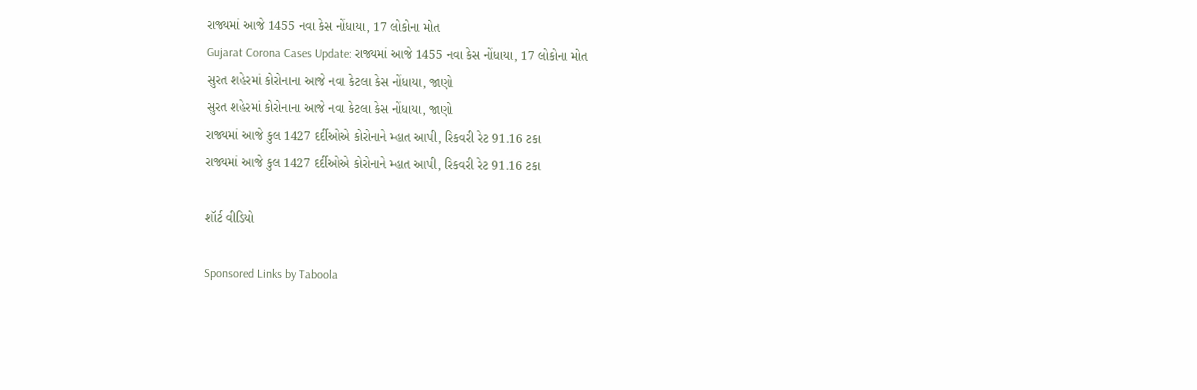રાજ્યમાં આજે 1455 નવા કેસ નોંધાયા, 17 લોકોના મોત
Gujarat Corona Cases Update: રાજ્યમાં આજે 1455 નવા કેસ નોંધાયા, 17 લોકોના મોત
સુરત શહેરમાં કોરોનાના આજે નવા કેટલા કેસ નોંધાયા, જાણો
સુરત શહેરમાં કોરોનાના આજે નવા કેટલા કેસ નોંધાયા, જાણો
રાજ્યમાં આજે કુલ 1427 દર્દીઓએ કોરોનાને મ્હાત આપી, રિકવરી રેટ 91.16 ટકા
રાજ્યમાં આજે કુલ 1427 દર્દીઓએ કોરોનાને મ્હાત આપી, રિકવરી રેટ 91.16 ટકા

શૉર્ટ વીડિયો

Sponsored Links by Taboola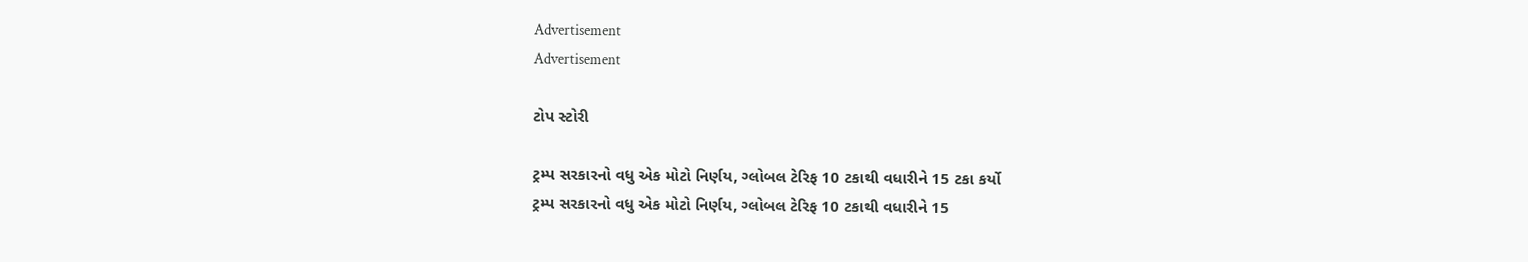Advertisement
Advertisement

ટોપ સ્ટોરી

ટ્રમ્પ સરકારનો વધુ એક મોટો નિર્ણય, ગ્લોબલ ટેરિફ 10 ટકાથી વધારીને 15 ટકા કર્યો
ટ્રમ્પ સરકારનો વધુ એક મોટો નિર્ણય, ગ્લોબલ ટેરિફ 10 ટકાથી વધારીને 15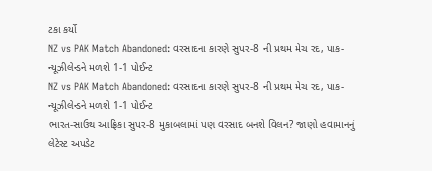ટકા કર્યો
NZ vs PAK Match Abandoned: વરસાદના કારણે સુપર-8 ની પ્રથમ મેચ રદ, પાક-ન્યૂઝીલેન્ડને મળશે 1-1 પોઈન્ટ
NZ vs PAK Match Abandoned: વરસાદના કારણે સુપર-8 ની પ્રથમ મેચ રદ, પાક-ન્યૂઝીલેન્ડને મળશે 1-1 પોઈન્ટ
ભારત-સાઉથ આફ્રિકા સુપર-8 મુકાબલામાં પણ વરસાદ બનશે વિલન? જાણો હવામાનનું લેટેસ્ટ અપડેટ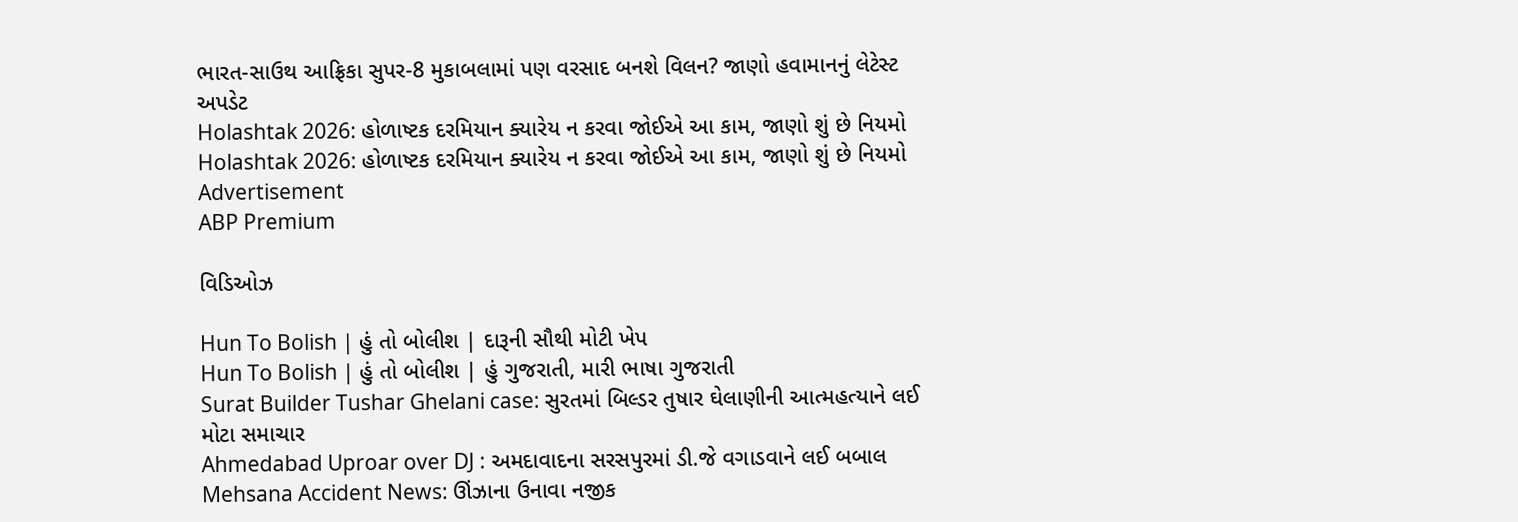ભારત-સાઉથ આફ્રિકા સુપર-8 મુકાબલામાં પણ વરસાદ બનશે વિલન? જાણો હવામાનનું લેટેસ્ટ અપડેટ
Holashtak 2026: હોળાષ્ટક દરમિયાન ક્યારેય ન કરવા જોઈએ આ કામ, જાણો શું છે નિયમો
Holashtak 2026: હોળાષ્ટક દરમિયાન ક્યારેય ન કરવા જોઈએ આ કામ, જાણો શું છે નિયમો
Advertisement
ABP Premium

વિડિઓઝ

Hun To Bolish | હું તો બોલીશ | દારૂની સૌથી મોટી ખેપ
Hun To Bolish | હું તો બોલીશ | હું ગુજરાતી, મારી ભાષા ગુજરાતી
Surat Builder Tushar Ghelani case: સુરતમાં બિલ્ડર તુષાર ઘેલાણીની આત્મહત્યાને લઈ મોટા સમાચાર
Ahmedabad Uproar over DJ : અમદાવાદના સરસપુરમાં ડી.જે વગાડવાને લઈ બબાલ
Mehsana Accident News: ઊંઝાના ઉનાવા નજીક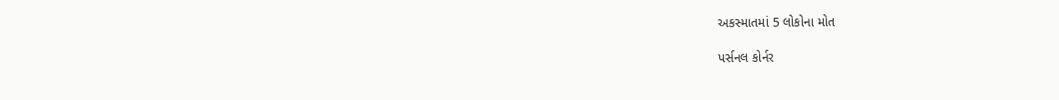અકસ્માતમાં 5 લોકોના મોત

પર્સનલ કોર્નર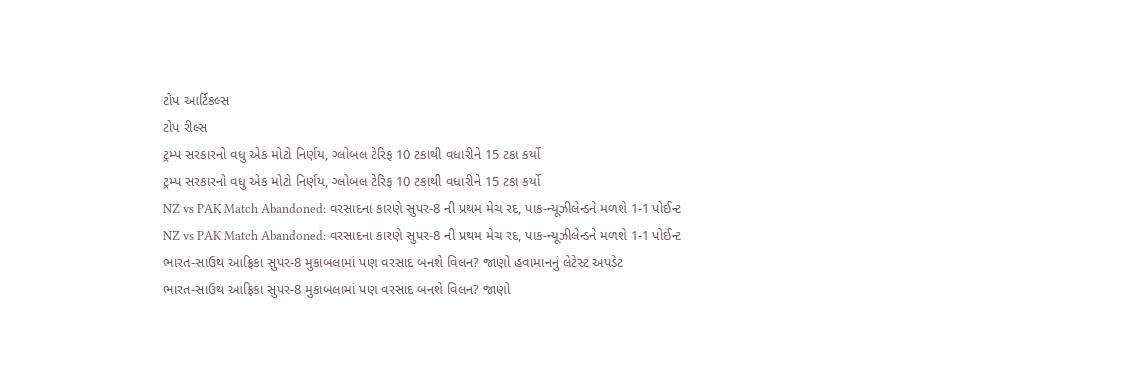ટોપ આર્ટિકલ્સ
ટોપ રીલ્સ
ટ્રમ્પ સરકારનો વધુ એક મોટો નિર્ણય, ગ્લોબલ ટેરિફ 10 ટકાથી વધારીને 15 ટકા કર્યો
ટ્રમ્પ સરકારનો વધુ એક મોટો નિર્ણય, ગ્લોબલ ટેરિફ 10 ટકાથી વધારીને 15 ટકા કર્યો
NZ vs PAK Match Abandoned: વરસાદના કારણે સુપર-8 ની પ્રથમ મેચ રદ, પાક-ન્યૂઝીલેન્ડને મળશે 1-1 પોઈન્ટ
NZ vs PAK Match Abandoned: વરસાદના કારણે સુપર-8 ની પ્રથમ મેચ રદ, પાક-ન્યૂઝીલેન્ડને મળશે 1-1 પોઈન્ટ
ભારત-સાઉથ આફ્રિકા સુપર-8 મુકાબલામાં પણ વરસાદ બનશે વિલન? જાણો હવામાનનું લેટેસ્ટ અપડેટ
ભારત-સાઉથ આફ્રિકા સુપર-8 મુકાબલામાં પણ વરસાદ બનશે વિલન? જાણો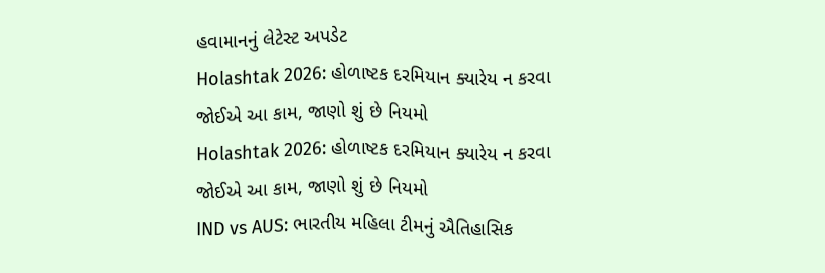હવામાનનું લેટેસ્ટ અપડેટ
Holashtak 2026: હોળાષ્ટક દરમિયાન ક્યારેય ન કરવા જોઈએ આ કામ, જાણો શું છે નિયમો
Holashtak 2026: હોળાષ્ટક દરમિયાન ક્યારેય ન કરવા જોઈએ આ કામ, જાણો શું છે નિયમો
IND vs AUS: ભારતીય મહિલા ટીમનું ઐતિહાસિક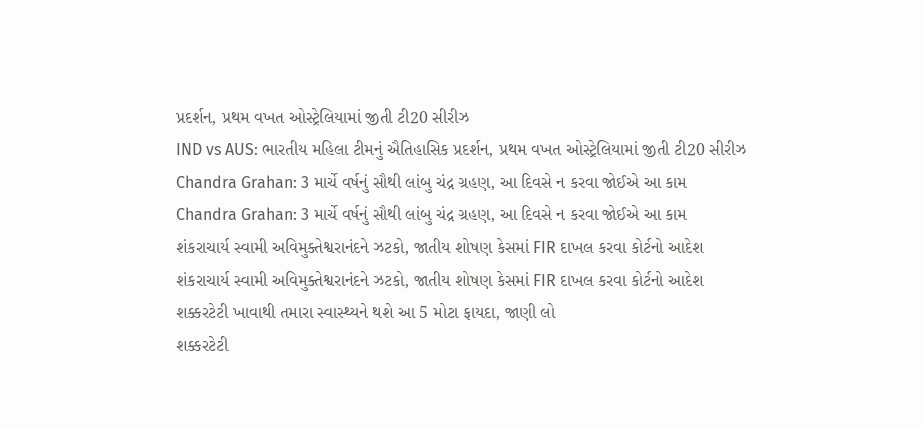પ્રદર્શન, પ્રથમ વખત ઓસ્ટ્રેલિયામાં જીતી ટી20 સીરીઝ
IND vs AUS: ભારતીય મહિલા ટીમનું ઐતિહાસિક પ્રદર્શન, પ્રથમ વખત ઓસ્ટ્રેલિયામાં જીતી ટી20 સીરીઝ
Chandra Grahan: 3 માર્ચે વર્ષનું સૌથી લાંબુ ચંદ્ર ગ્રહણ, આ દિવસે ન કરવા જોઈએ આ કામ
Chandra Grahan: 3 માર્ચે વર્ષનું સૌથી લાંબુ ચંદ્ર ગ્રહણ, આ દિવસે ન કરવા જોઈએ આ કામ
શંકરાચાર્ય સ્વામી અવિમુક્તેશ્વરાનંદને ઝટકો, જાતીય શોષણ કેસમાં FIR દાખલ કરવા કોર્ટનો આદેશ
શંકરાચાર્ય સ્વામી અવિમુક્તેશ્વરાનંદને ઝટકો, જાતીય શોષણ કેસમાં FIR દાખલ કરવા કોર્ટનો આદેશ
શક્કરટેટી ખાવાથી તમારા સ્વાસ્થ્યને થશે આ 5 મોટા ફાયદા, જાણી લો
શક્કરટેટી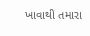ખાવાથી તમારા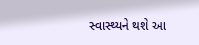સ્વાસ્થ્યને થશે આ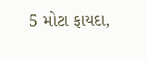5 મોટા ફાયદા,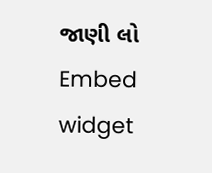જાણી લો
Embed widget